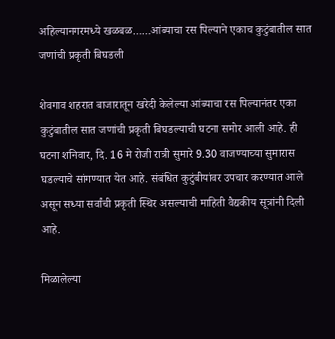अहिल्यानगरमध्ये खळबळ……आंब्याचा रस पिल्याने एकाच कुटुंबातील सात जणांची प्रकृती बिघडली

शेवगाव शहरात बाजारातून खरेदी केलेल्या आंब्याचा रस पिल्यानंतर एका कुटुंबातील सात जणांची प्रकृती बिघडल्याची घटना समोर आली आहे. ही घटना शनिवार, दि. 16 मे रोजी रात्री सुमारे 9.30 वाजण्याच्या सुमारास घडल्याचे सांगण्यात येत आहे. संबंधित कुटुंबीयांवर उपचार करण्यात आले असून सध्या सर्वांची प्रकृती स्थिर असल्याची माहिती वैद्यकीय सूत्रांनी दिली आहे.

मिळालेल्या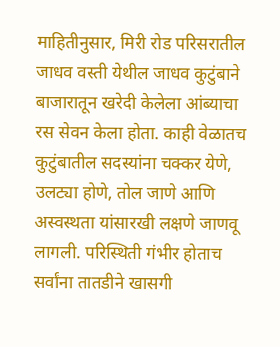माहितीनुसार, मिरी रोड परिसरातील जाधव वस्ती येथील जाधव कुटुंबाने बाजारातून खरेदी केलेला आंब्याचा रस सेवन केला होता. काही वेळातच कुटुंबातील सदस्यांना चक्कर येणे, उलट्या होणे, तोल जाणे आणि अस्वस्थता यांसारखी लक्षणे जाणवू लागली. परिस्थिती गंभीर होताच सर्वांना तातडीने खासगी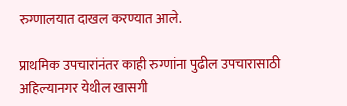रुग्णालयात दाखल करण्यात आले.

प्राथमिक उपचारांनंतर काही रुग्णांना पुढील उपचारासाठी अहिल्यानगर येथील खासगी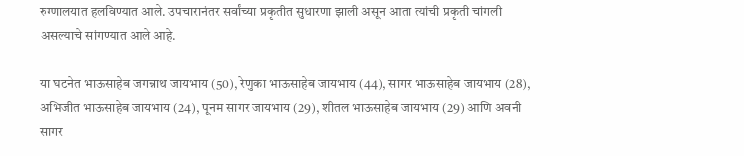रुग्णालयात हलविण्यात आले. उपचारानंतर सर्वांच्या प्रकृतीत सुधारणा झाली असून आता त्यांची प्रकृती चांगली असल्याचे सांगण्यात आले आहे.

या घटनेत भाऊसाहेब जगन्नाथ जायभाय (50), रेणुका भाऊसाहेब जायभाय (44), सागर भाऊसाहेब जायभाय (28), अभिजीत भाऊसाहेब जायभाय (24), पूनम सागर जायभाय (29), शीतल भाऊसाहेब जायभाय (29) आणि अवनी सागर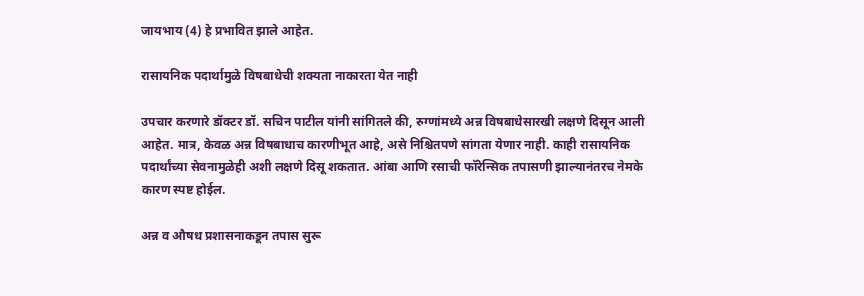जायभाय (4) हे प्रभावित झाले आहेत.

रासायनिक पदार्थामुळे विषबाधेची शक्यता नाकारता येत नाही

उपचार करणारे डॉक्टर डॉ. सचिन पाटील यांनी सांगितले की, रुग्णांमध्ये अन्न विषबाधेसारखी लक्षणे दिसून आली आहेत. मात्र, केवळ अन्न विषबाधाच कारणीभूत आहे, असे निश्चितपणे सांगता येणार नाही. काही रासायनिक पदार्थांच्या सेवनामुळेही अशी लक्षणे दिसू शकतात. आंबा आणि रसाची फॉरेन्सिक तपासणी झाल्यानंतरच नेमके कारण स्पष्ट होईल.

अन्न व औषध प्रशासनाकडून तपास सुरू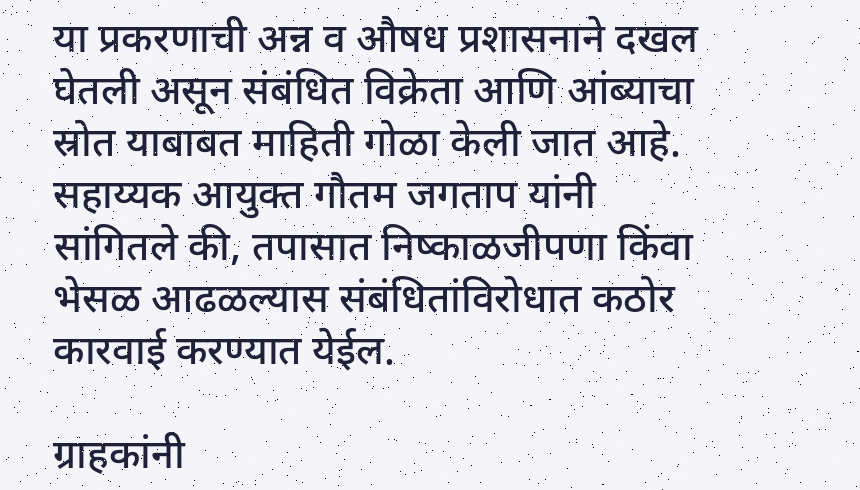या प्रकरणाची अन्न व औषध प्रशासनाने दखल घेतली असून संबंधित विक्रेता आणि आंब्याचा स्रोत याबाबत माहिती गोळा केली जात आहे. सहाय्यक आयुक्त गौतम जगताप यांनी सांगितले की, तपासात निष्काळजीपणा किंवा भेसळ आढळल्यास संबंधितांविरोधात कठोर कारवाई करण्यात येईल.

ग्राहकांनी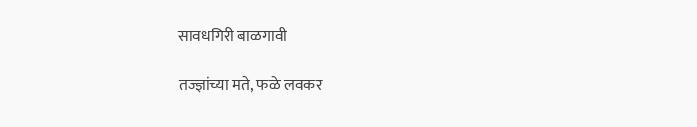सावधगिरी बाळगावी

तज्ज्ञांच्या मते, फळे लवकर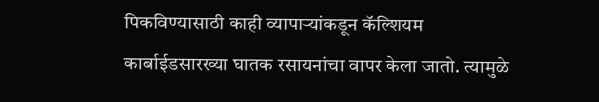पिकविण्यासाठी काही व्यापाऱ्यांकडून कॅल्शियम कार्बाईडसारख्या घातक रसायनांचा वापर केला जातो. त्यामुळे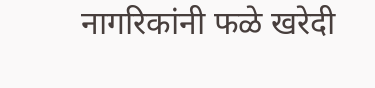नागरिकांनी फळे खरेदी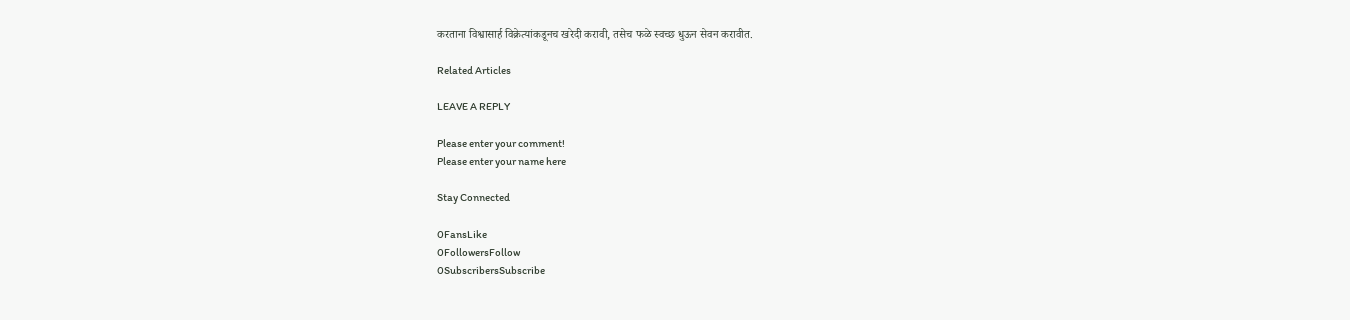करताना विश्वासार्ह विक्रेत्यांकडूनच खरेदी करावी, तसेच फळे स्वच्छ धुऊन सेवन करावीत.

Related Articles

LEAVE A REPLY

Please enter your comment!
Please enter your name here

Stay Connected

0FansLike
0FollowersFollow
0SubscribersSubscribe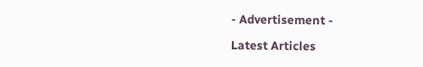- Advertisement -

Latest Articles